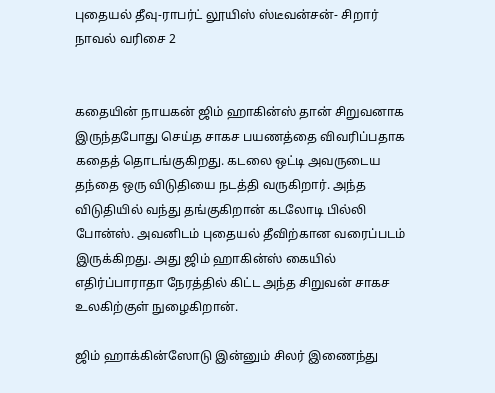புதையல் தீவு-ராபர்ட் லூயிஸ் ஸ்டீவன்சன்- சிறார் நாவல் வரிசை 2


கதையின் நாயகன் ஜிம் ஹாகின்ஸ் தான் சிறுவனாக இருந்தபோது செய்த சாகச பயணத்தை விவரிப்பதாக கதைத் தொடங்குகிறது. கடலை ஒட்டி அவருடைய தந்தை ஒரு விடுதியை நடத்தி வருகிறார். அந்த விடுதியில் வந்து தங்குகிறான் கடலோடி பில்லி போன்ஸ். அவனிடம் புதையல் தீவிற்கான வரைப்படம் இருக்கிறது. அது ஜிம் ஹாகின்ஸ் கையில் எதிர்ப்பாராதா நேரத்தில் கிட்ட அந்த சிறுவன் சாகச உலகிற்குள் நுழைகிறான்.

ஜிம் ஹாக்கின்ஸோடு இன்னும் சிலர் இணைந்து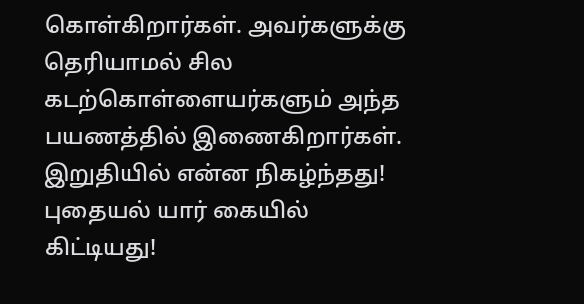கொள்கிறார்கள். அவர்களுக்கு தெரியாமல் சில கடற்கொள்ளையர்களும் அந்த பயணத்தில் இணைகிறார்கள். இறுதியில் என்ன நிகழ்ந்தது! புதையல் யார் கையில் கிட்டியது!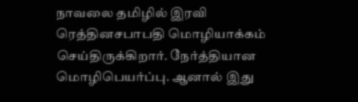நாவலை தமிழில் இரவி ரெத்தினசபாபதி மொழியாக்கம் செய்திருக்கிறார். நேர்த்தியான மொழிபெயர்ப்பு. ஆனால் இது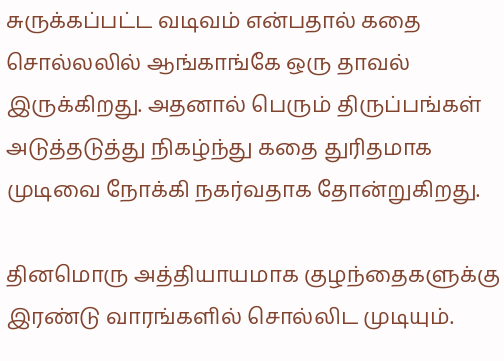சுருக்கப்பட்ட வடிவம் என்பதால் கதை சொல்லலில் ஆங்காங்கே ஒரு தாவல் இருக்கிறது. அதனால் பெரும் திருப்பங்கள் அடுத்தடுத்து நிகழ்ந்து கதை துரிதமாக முடிவை நோக்கி நகர்வதாக தோன்றுகிறது.

தினமொரு அத்தியாயமாக குழந்தைகளுக்கு இரண்டு வாரங்களில் சொல்லிட முடியும்.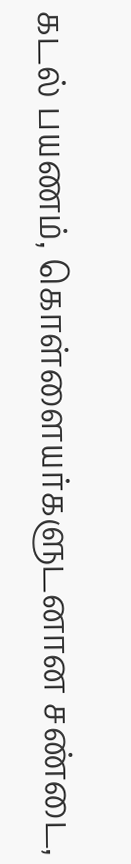கடல் பயணம், கொள்ளையர்களுடனான சண்டை,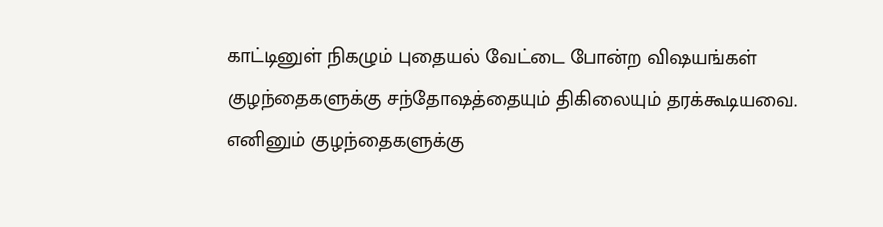காட்டினுள் நிகழும் புதையல் வேட்டை போன்ற விஷயங்கள் குழந்தைகளுக்கு சந்தோஷத்தையும் திகிலையும் தரக்கூடியவை.  எனினும் குழந்தைகளுக்கு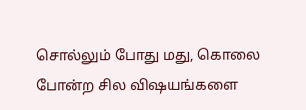சொல்லும் போது மது, கொலை போன்ற சில விஷயங்களை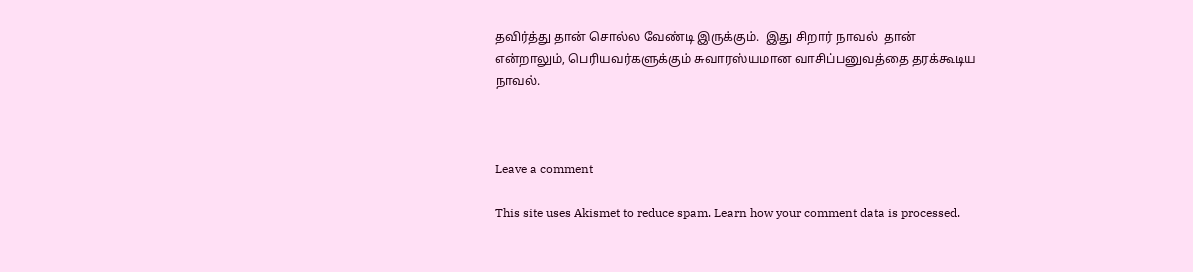தவிர்த்து தான் சொல்ல வேண்டி இருக்கும்.  இது சிறார் நாவல்  தான் என்றாலும், பெரியவர்களுக்கும் சுவாரஸ்யமான வாசிப்பனுவத்தை தரக்கூடிய நாவல்.



Leave a comment

This site uses Akismet to reduce spam. Learn how your comment data is processed.